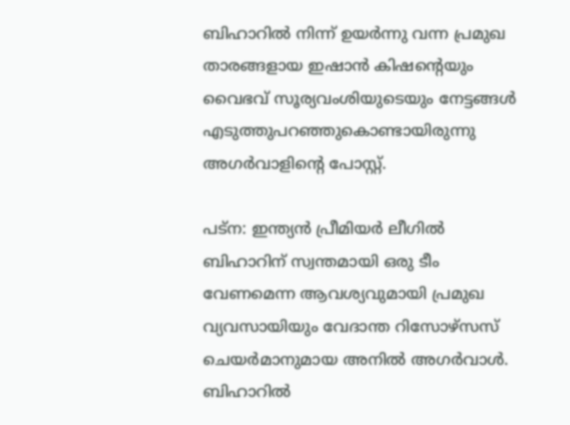ബിഹാറിൽ നിന്ന് ഉയർന്നു വന്ന പ്രമുഖ താരങ്ങളായ ഇഷാന്‍ കിഷന്‍റെയും വൈഭവ് സൂര്യവംശിയുടെയും നേട്ടങ്ങൾ എടുത്തുപറഞ്ഞുകൊണ്ടായിരുന്നു അഗര്‍വാളിന്‍റെ പോസ്റ്റ്.

പട്ന: ഇന്ത്യൻ പ്രീമിയർ ലീഗിൽ ബിഹാറിന് സ്വന്തമായി ഒരു ടീം വേണമെന്ന ആവശ്യവുമായി പ്രമുഖ വ്യവസായിയും വേദാന്ത റിസോഴ്‌സസ് ചെയർമാനുമായ അനിൽ അഗർവാൾ. ബിഹാറിൽ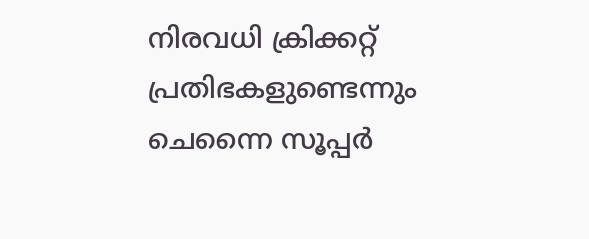നിരവധി ക്രിക്കറ്റ് പ്രതിഭകളുണ്ടെന്നും ചെന്നൈ സൂപ്പർ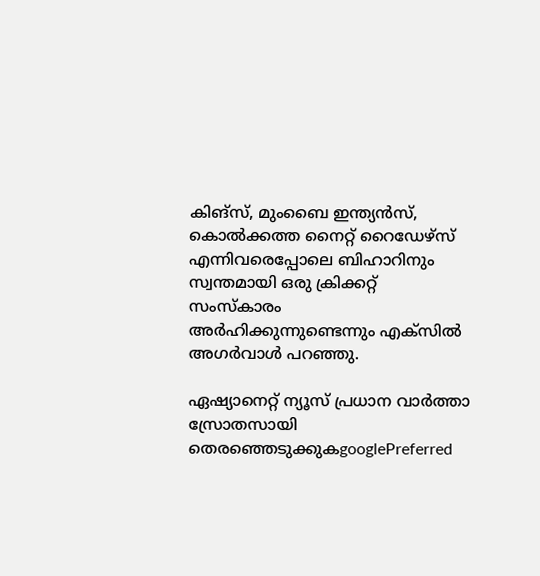കിങ്‌സ്, മുംബൈ ഇന്ത്യൻസ്, കൊൽക്കത്ത നൈറ്റ് റൈഡേഴ്‌സ് എന്നിവരെപ്പോലെ ബിഹാറിനും സ്വന്തമായി ഒരു ക്രിക്കറ്റ് സംസ്കാരം അർഹിക്കുന്നുണ്ടെന്നും എക്സിൽ അഗര്‍വാള്‍ പറഞ്ഞു.

ഏഷ്യാനെറ്റ് ന്യൂസ് പ്രധാന വാർത്താ സ്രോതസായി തെരഞ്ഞെടുക്കുകgooglePreferred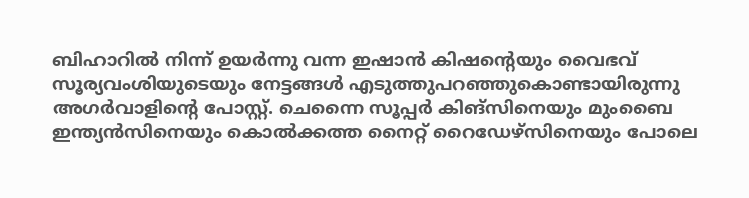ബിഹാറിൽ നിന്ന് ഉയർന്നു വന്ന ഇഷാന്‍ കിഷന്‍റെയും വൈഭവ് സൂര്യവംശിയുടെയും നേട്ടങ്ങൾ എടുത്തുപറഞ്ഞുകൊണ്ടായിരുന്നു അഗര്‍വാളിന്‍റെ പോസ്റ്റ്. ചെന്നൈ സൂപ്പർ കിങ്‌സിനെയും മുംബൈ ഇന്ത്യൻസിനെയും കൊൽക്കത്ത നൈറ്റ് റൈഡേഴ്‌സിനെയും പോലെ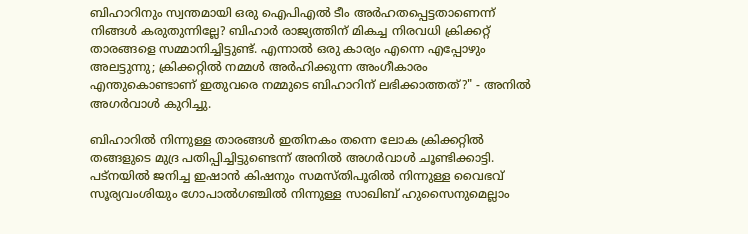ബിഹാറിനും സ്വന്തമായി ഒരു ഐപിഎൽ ടീം അർഹതപ്പെട്ടതാണെന്ന് നിങ്ങൾ കരുതുന്നില്ലേ? ബിഹാർ രാജ്യത്തിന് മികച്ച നിരവധി ക്രിക്കറ്റ് താരങ്ങളെ സമ്മാനിച്ചിട്ടുണ്ട്. എന്നാൽ ഒരു കാര്യം എന്നെ എപ്പോഴും അലട്ടുന്നു; ക്രിക്കറ്റിൽ നമ്മൾ അർഹിക്കുന്ന അംഗീകാരം എന്തുകൊണ്ടാണ് ഇതുവരെ നമ്മുടെ ബിഹാറിന് ലഭിക്കാത്തത്?" - അനിൽ അഗർവാൾ കുറിച്ചു.

ബിഹാറിൽ നിന്നുള്ള താരങ്ങൾ ഇതിനകം തന്നെ ലോക ക്രിക്കറ്റിൽ തങ്ങളുടെ മുദ്ര പതിപ്പിച്ചിട്ടുണ്ടെന്ന് അനിൽ അഗർവാൾ ചൂണ്ടിക്കാട്ടി. പട്നയിൽ ജനിച്ച ഇഷാൻ കിഷനും സമസ്തിപൂരിൽ നിന്നുള്ള വൈഭവ് സൂര്യവംശിയും ഗോപാൽഗഞ്ചിൽ നിന്നുള്ള സാഖിബ് ഹുസൈനുമെല്ലാം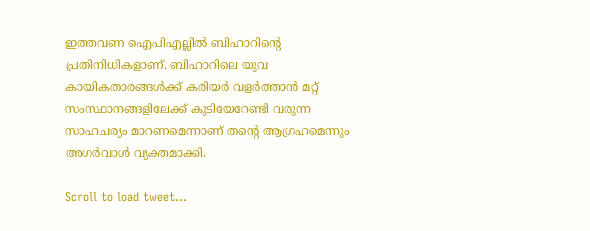ഇത്തവണ ഐപിഎല്ലില്‍ ബിഹാറിന്‍റെ പ്രതിനിധികളാണ്. ബിഹാറിലെ യുവ കായികതാരങ്ങൾക്ക് കരിയർ വളർത്താൻ മറ്റ് സംസ്ഥാനങ്ങളിലേക്ക് കുടിയേറേണ്ടി വരുന്ന സാഹചര്യം മാറണമെന്നാണ് തന്‍റെ ആഗ്രഹമെന്നും അഗർവാൾ വ്യക്തമാക്കി.

Scroll to load tweet…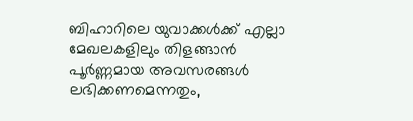ബിഹാറിലെ യുവാക്കൾക്ക് എല്ലാ മേഖലകളിലും തിളങ്ങാൻ പൂർണ്ണമായ അവസരങ്ങൾ ലഭിക്കണമെന്നതും,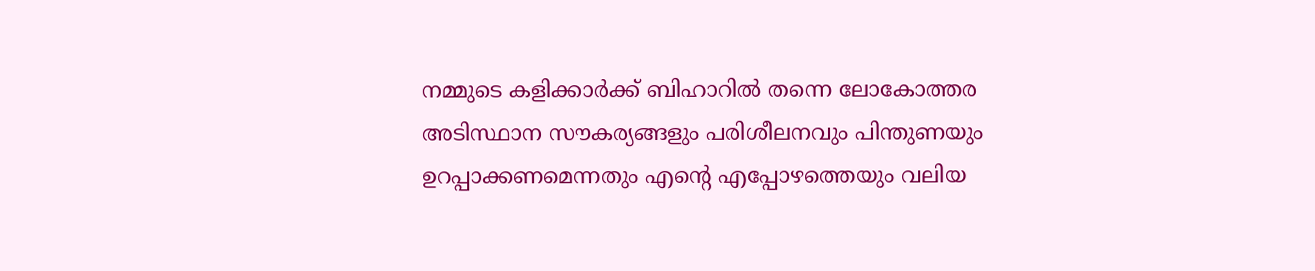നമ്മുടെ കളിക്കാർക്ക് ബിഹാറിൽ തന്നെ ലോകോത്തര അടിസ്ഥാന സൗകര്യങ്ങളും പരിശീലനവും പിന്തുണയും ഉറപ്പാക്കണമെന്നതും എന്‍റെ എപ്പോഴത്തെയും വലിയ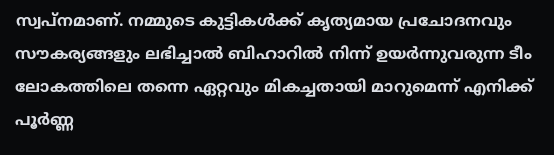സ്വപ്നമാണ്. നമ്മുടെ കുട്ടികൾക്ക് കൃത്യമായ പ്രചോദനവും സൗകര്യങ്ങളും ലഭിച്ചാൽ ബിഹാറിൽ നിന്ന് ഉയർന്നുവരുന്ന ടീം ലോകത്തിലെ തന്നെ ഏറ്റവും മികച്ചതായി മാറുമെന്ന് എനിക്ക് പൂർണ്ണ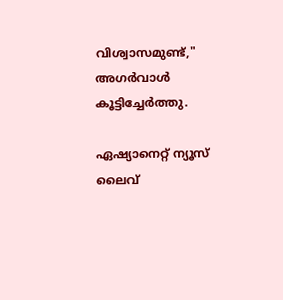വിശ്വാസമുണ്ട്," അഗര്‍വാള്‍ കൂട്ടിച്ചേർത്തു.

ഏഷ്യാനെറ്റ് ന്യൂസ് ലൈവ്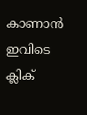കാണാന്‍ ഇവിടെ ക്ലിക്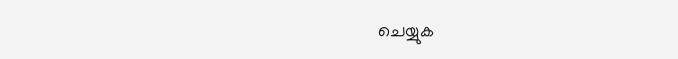ചെയ്യുക